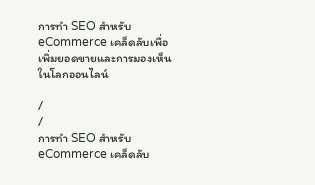การทำ SEO สำหรับ eCommerce เคล็ดลับเพื่อเพิ่มยอดขายและการมองเห็นในโลกออนไลน์

/
/
การทำ SEO สำหรับ eCommerce เคล็ดลับ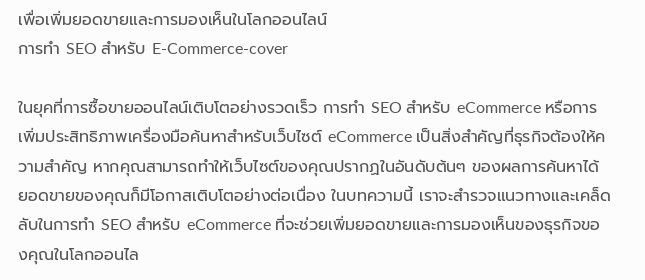เพื่อเพิ่มยอดขายและการมองเห็นในโลกออนไลน์
การทำ SEO สำหรับ E-Commerce-cover

ในยุคที่การซื้อขายออนไลน์เติบโตอย่างรวดเร็ว การทำ SEO สำหรับ eCommerce หรือการเพิ่มประสิทธิภาพเครื่องมือค้นหาสำหรับเว็บไซต์ eCommerce เป็นสิ่งสำคัญที่ธุรกิจต้องให้ความสำคัญ หากคุณสามารถทำให้เว็บไซต์ของคุณปรากฏในอันดับต้นๆ ของผลการค้นหาได้ ยอดขายของคุณก็มีโอกาสเติบโตอย่างต่อเนื่อง ในบทความนี้ เราจะสำรวจแนวทางและเคล็ดลับในการทำ SEO สำหรับ eCommerce ที่จะช่วยเพิ่มยอดขายและการมองเห็นของธุรกิจของคุณในโลกออนไล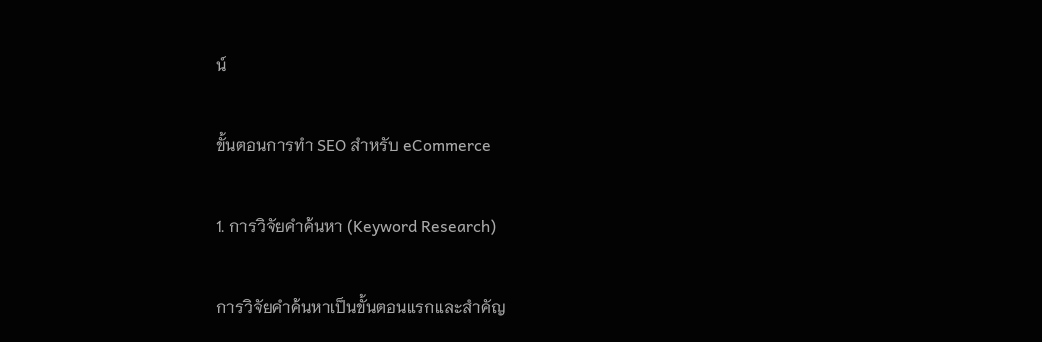น์

ขั้นตอนการทำ SEO สำหรับ eCommerce

1. การวิจัยคำค้นหา (Keyword Research)

การวิจัยคำค้นหาเป็นขั้นตอนแรกและสำคัญ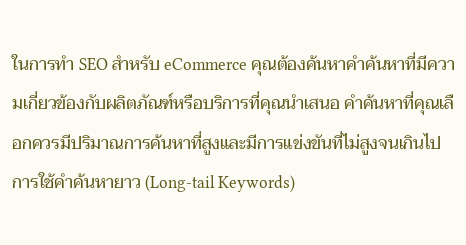ในการทำ SEO สำหรับ eCommerce คุณต้องค้นหาคำค้นหาที่มีความเกี่ยวข้องกับผลิตภัณฑ์หรือบริการที่คุณนำเสนอ คำค้นหาที่คุณเลือกควรมีปริมาณการค้นหาที่สูงและมีการแข่งขันที่ไม่สูงจนเกินไป การใช้คำค้นหายาว (Long-tail Keywords)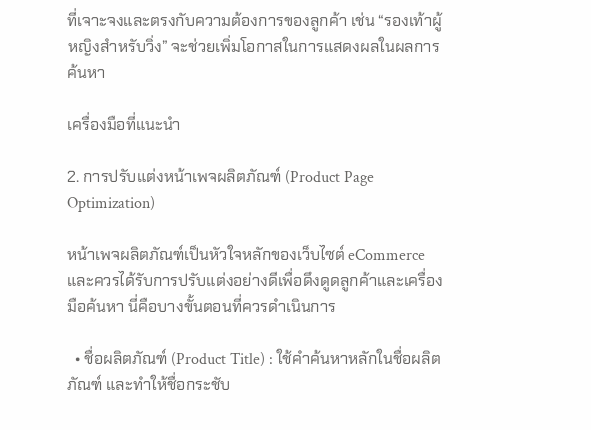ที่เจาะจงและตรงกับความต้องการของลูกค้า เช่น “รองเท้าผู้หญิงสำหรับวิ่ง” จะช่วยเพิ่มโอกาสในการแสดงผลในผลการค้นหา

เครื่องมือที่แนะนำ

2. การปรับแต่งหน้าเพจผลิตภัณฑ์ (Product Page Optimization)

หน้าเพจผลิตภัณฑ์เป็นหัวใจหลักของเว็บไซต์ eCommerce และควรได้รับการปรับแต่งอย่างดีเพื่อดึงดูดลูกค้าและเครื่องมือค้นหา นี่คือบางขั้นตอนที่ควรดำเนินการ

  • ชื่อผลิตภัณฑ์ (Product Title) : ใช้คำค้นหาหลักในชื่อผลิตภัณฑ์ และทำให้ชื่อกระชับ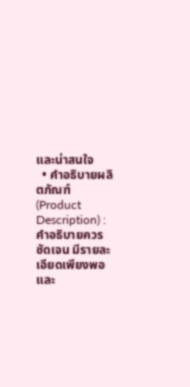และน่าสนใจ
  • คำอธิบายผลิตภัณฑ์ (Product Description) : คำอธิบายควรชัดเจน มีรายละเอียดเพียงพอ และ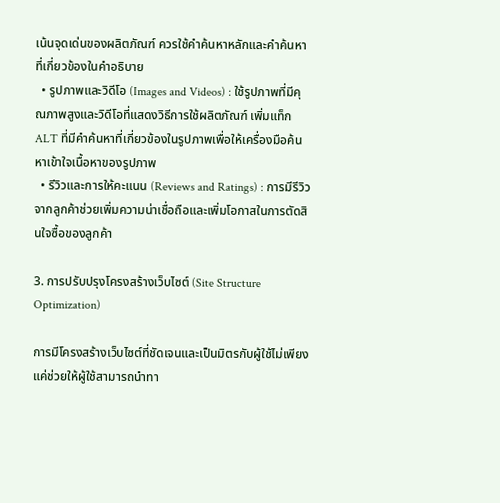เน้นจุดเด่นของผลิตภัณฑ์ ควรใช้คำค้นหาหลักและคำค้นหาที่เกี่ยวข้องในคำอธิบาย
  • รูปภาพและวิดีโอ (Images and Videos) : ใช้รูปภาพที่มีคุณภาพสูงและวิดีโอที่แสดงวิธีการใช้ผลิตภัณฑ์ เพิ่มแท็ก ALT ที่มีคำค้นหาที่เกี่ยวข้องในรูปภาพเพื่อให้เครื่องมือค้นหาเข้าใจเนื้อหาของรูปภาพ
  • รีวิวและการให้คะแนน (Reviews and Ratings) : การมีรีวิวจากลูกค้าช่วยเพิ่มความน่าเชื่อถือและเพิ่มโอกาสในการตัดสินใจซื้อของลูกค้า

3. การปรับปรุงโครงสร้างเว็บไซต์ (Site Structure Optimization)

การมีโครงสร้างเว็บไซต์ที่ชัดเจนและเป็นมิตรกับผู้ใช้ไม่เพียงแค่ช่วยให้ผู้ใช้สามารถนำทา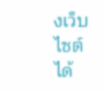งเว็บไซต์ได้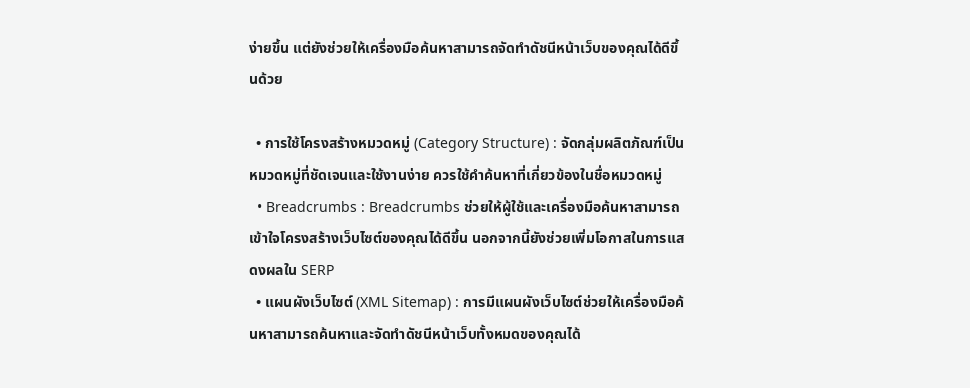ง่ายขึ้น แต่ยังช่วยให้เครื่องมือค้นหาสามารถจัดทำดัชนีหน้าเว็บของคุณได้ดีขึ้นด้วย

  • การใช้โครงสร้างหมวดหมู่ (Category Structure) : จัดกลุ่มผลิตภัณฑ์เป็นหมวดหมู่ที่ชัดเจนและใช้งานง่าย ควรใช้คำค้นหาที่เกี่ยวข้องในชื่อหมวดหมู่
  • Breadcrumbs : Breadcrumbs ช่วยให้ผู้ใช้และเครื่องมือค้นหาสามารถเข้าใจโครงสร้างเว็บไซต์ของคุณได้ดีขึ้น นอกจากนี้ยังช่วยเพิ่มโอกาสในการแสดงผลใน SERP
  • แผนผังเว็บไซต์ (XML Sitemap) : การมีแผนผังเว็บไซต์ช่วยให้เครื่องมือค้นหาสามารถค้นหาและจัดทำดัชนีหน้าเว็บทั้งหมดของคุณได้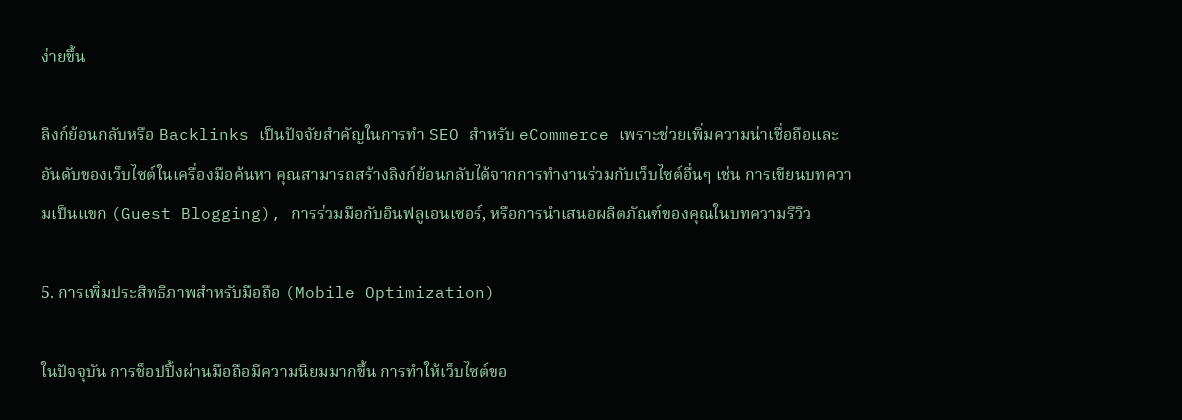ง่ายขึ้น

ลิงก์ย้อนกลับหรือ Backlinks เป็นปัจจัยสำคัญในการทำ SEO สำหรับ eCommerce เพราะช่วยเพิ่มความน่าเชื่อถือและอันดับของเว็บไซต์ในเครื่องมือค้นหา คุณสามารถสร้างลิงก์ย้อนกลับได้จากการทำงานร่วมกับเว็บไซต์อื่นๆ เช่น การเขียนบทความเป็นแขก (Guest Blogging), การร่วมมือกับอินฟลูเอนเซอร์, หรือการนำเสนอผลิตภัณฑ์ของคุณในบทความรีวิว

5. การเพิ่มประสิทธิภาพสำหรับมือถือ (Mobile Optimization)

ในปัจจุบัน การช็อปปิ้งผ่านมือถือมีความนิยมมากขึ้น การทำให้เว็บไซต์ขอ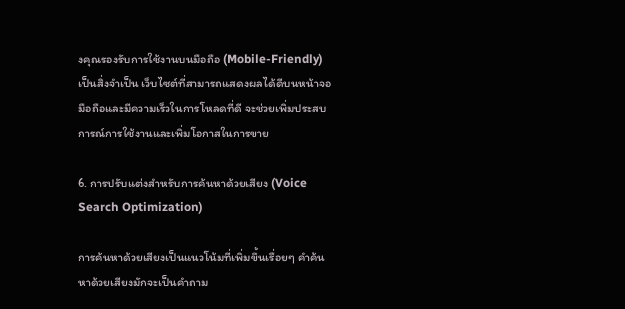งคุณรองรับการใช้งานบนมือถือ (Mobile-Friendly) เป็นสิ่งจำเป็น เว็บไซต์ที่สามารถแสดงผลได้ดีบนหน้าจอมือถือและมีความเร็วในการโหลดที่ดี จะช่วยเพิ่มประสบการณ์การใช้งานและเพิ่มโอกาสในการขาย

6. การปรับแต่งสำหรับการค้นหาด้วยเสียง (Voice Search Optimization)

การค้นหาด้วยเสียงเป็นแนวโน้มที่เพิ่มขึ้นเรื่อยๆ คำค้นหาด้วยเสียงมักจะเป็นคำถาม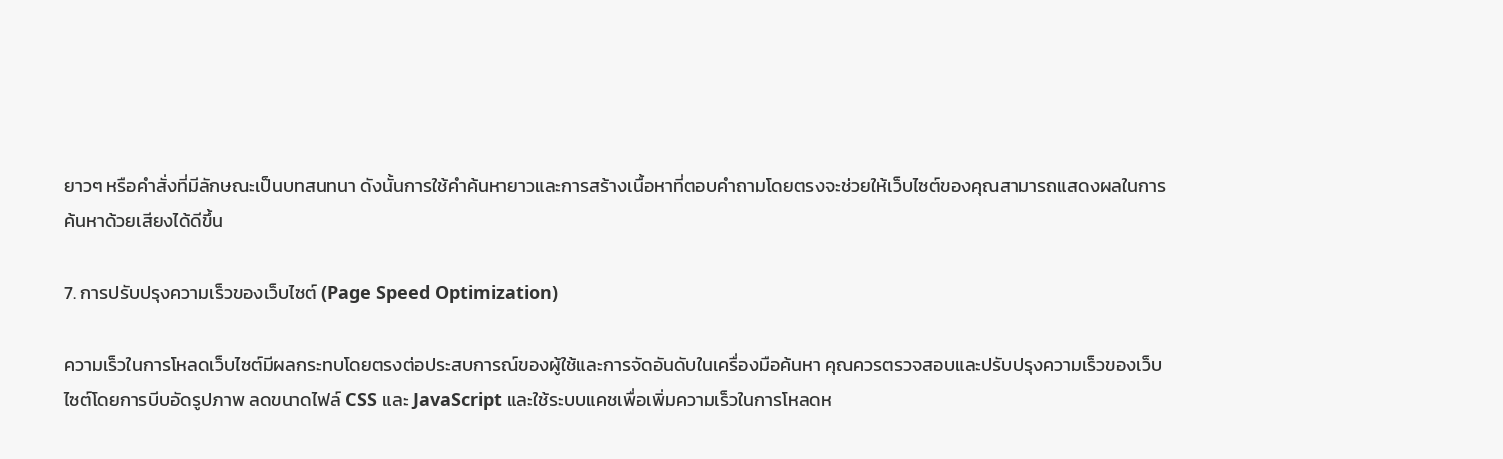ยาวๆ หรือคำสั่งที่มีลักษณะเป็นบทสนทนา ดังนั้นการใช้คำค้นหายาวและการสร้างเนื้อหาที่ตอบคำถามโดยตรงจะช่วยให้เว็บไซต์ของคุณสามารถแสดงผลในการค้นหาด้วยเสียงได้ดีขึ้น

7. การปรับปรุงความเร็วของเว็บไซต์ (Page Speed Optimization)

ความเร็วในการโหลดเว็บไซต์มีผลกระทบโดยตรงต่อประสบการณ์ของผู้ใช้และการจัดอันดับในเครื่องมือค้นหา คุณควรตรวจสอบและปรับปรุงความเร็วของเว็บไซต์โดยการบีบอัดรูปภาพ ลดขนาดไฟล์ CSS และ JavaScript และใช้ระบบแคชเพื่อเพิ่มความเร็วในการโหลดห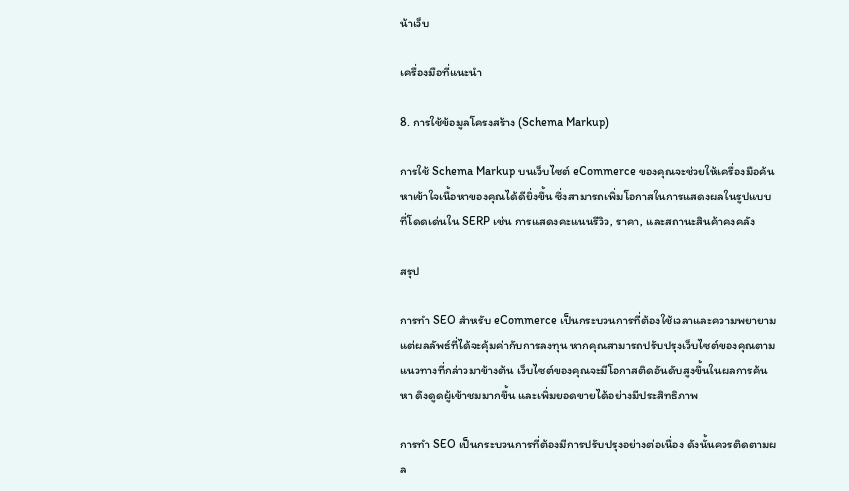น้าเว็บ

เครื่องมือที่แนะนำ

8. การใช้ข้อมูลโครงสร้าง (Schema Markup)

การใช้ Schema Markup บนเว็บไซต์ eCommerce ของคุณจะช่วยให้เครื่องมือค้นหาเข้าใจเนื้อหาของคุณได้ดียิ่งขึ้น ซึ่งสามารถเพิ่มโอกาสในการแสดงผลในรูปแบบที่โดดเด่นใน SERP เช่น การแสดงคะแนนรีวิว, ราคา, และสถานะสินค้าคงคลัง

สรุป

การทำ SEO สำหรับ eCommerce เป็นกระบวนการที่ต้องใช้เวลาและความพยายาม แต่ผลลัพธ์ที่ได้จะคุ้มค่ากับการลงทุน หากคุณสามารถปรับปรุงเว็บไซต์ของคุณตามแนวทางที่กล่าวมาข้างต้น เว็บไซต์ของคุณจะมีโอกาสติดอันดับสูงขึ้นในผลการค้นหา ดึงดูดผู้เข้าชมมากขึ้น และเพิ่มยอดขายได้อย่างมีประสิทธิภาพ

การทำ SEO เป็นกระบวนการที่ต้องมีการปรับปรุงอย่างต่อเนื่อง ดังนั้นควรติดตามผล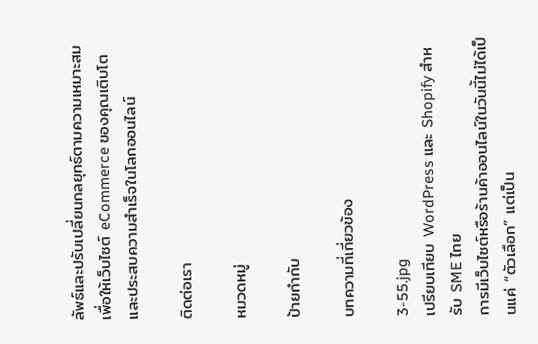ลัพธ์และปรับเปลี่ยนกลยุทธ์ตามความเหมาะสม เพื่อให้เว็บไซต์ eCommerce ของคุณเติบโตและประสบความสำเร็จในโลกออนไลน์

ติดต่อเรา

หมวดหมู่

ป้ายกำกับ

บทความที่เกี่ยวข้อง

3-55.jpg
เปรียบเทียบ WordPress และ Shopify สำหรับ SME ไทย
การมีเว็บไซต์หรือร้านค้าออนไลน์ในวันนี้ไม่ได้เป็นแค่ “ตัวเลือก” แต่เป็น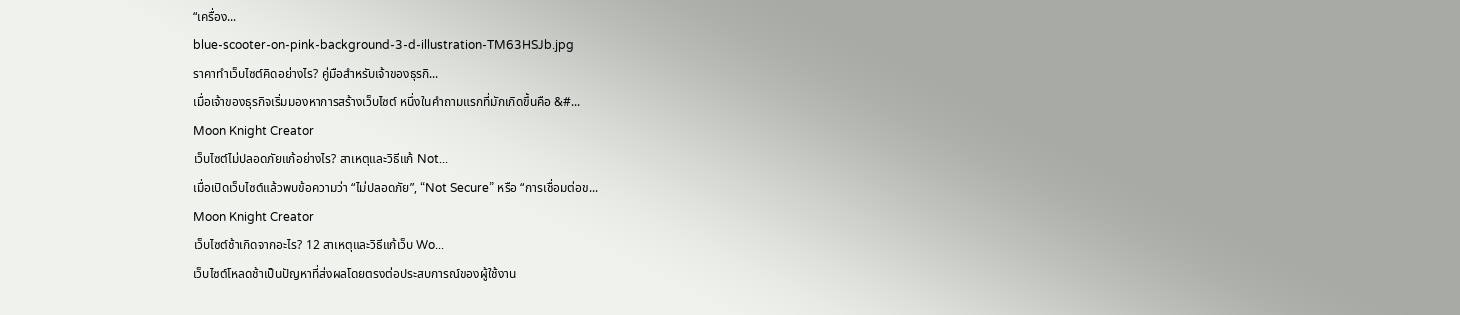“เครื่อง...
blue-scooter-on-pink-background-3-d-illustration-TM63HSJb.jpg
ราคาทำเว็บไซต์คิดอย่างไร? คู่มือสำหรับเจ้าของธุรกิ...
เมื่อเจ้าของธุรกิจเริ่มมองหาการสร้างเว็บไซต์ หนึ่งในคำถามแรกที่มักเกิดขึ้นคือ &#...
Moon Knight Creator
เว็บไซต์ไม่ปลอดภัยแก้อย่างไร? สาเหตุและวิธีแก้ Not...
เมื่อเปิดเว็บไซต์แล้วพบข้อความว่า “ไม่ปลอดภัย”, “Not Secure” หรือ “การเชื่อมต่อข...
Moon Knight Creator
เว็บไซต์ช้าเกิดจากอะไร? 12 สาเหตุและวิธีแก้เว็บ Wo...
เว็บไซต์โหลดช้าเป็นปัญหาที่ส่งผลโดยตรงต่อประสบการณ์ของผู้ใช้งาน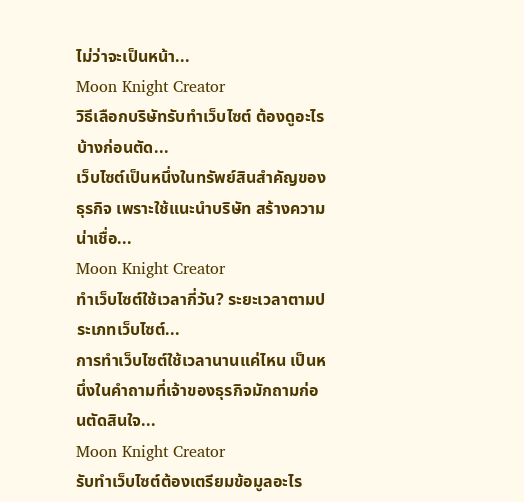ไม่ว่าจะเป็นหน้า...
Moon Knight Creator
วิธีเลือกบริษัทรับทำเว็บไซต์ ต้องดูอะไรบ้างก่อนตัด...
เว็บไซต์เป็นหนึ่งในทรัพย์สินสำคัญของธุรกิจ เพราะใช้แนะนำบริษัท สร้างความน่าเชื่อ...
Moon Knight Creator
ทำเว็บไซต์ใช้เวลากี่วัน? ระยะเวลาตามประเภทเว็บไซต์...
การทำเว็บไซต์ใช้เวลานานแค่ไหน เป็นหนึ่งในคำถามที่เจ้าของธุรกิจมักถามก่อนตัดสินใจ...
Moon Knight Creator
รับทำเว็บไซต์ต้องเตรียมข้อมูลอะไร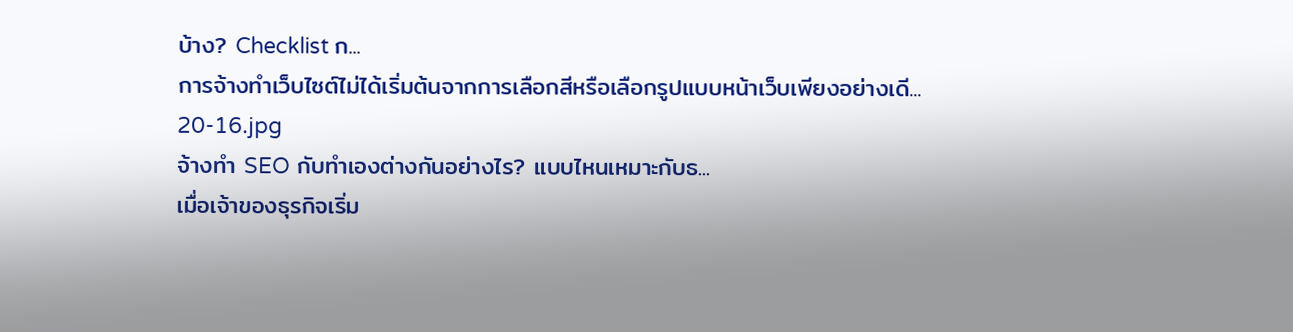บ้าง? Checklist ก...
การจ้างทำเว็บไซต์ไม่ได้เริ่มต้นจากการเลือกสีหรือเลือกรูปแบบหน้าเว็บเพียงอย่างเดี...
20-16.jpg
จ้างทำ SEO กับทำเองต่างกันอย่างไร? แบบไหนเหมาะกับธ...
เมื่อเจ้าของธุรกิจเริ่ม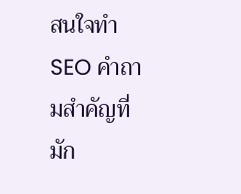สนใจทำ SEO คำถามสำคัญที่มัก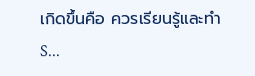เกิดขึ้นคือ ควรเรียนรู้และทำ S...